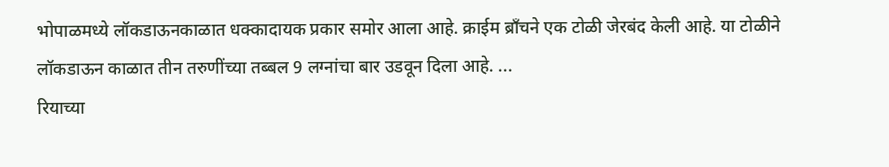भोपाळमध्ये लॉकडाऊनकाळात धक्कादायक प्रकार समोर आला आहे. क्राईम ब्राँचने एक टोळी जेरबंद केली आहे. या टोळीने लॉकडाऊन काळात तीन तरुणींच्या तब्बल 9 लग्नांचा बार उडवून दिला आहे. ...
रियाच्या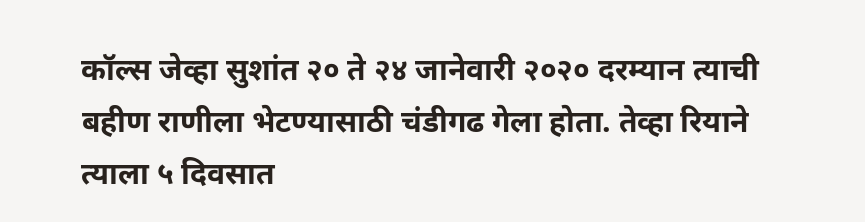कॉल्स जेव्हा सुशांत २० ते २४ जानेवारी २०२० दरम्यान त्याची बहीण राणीला भेटण्यासाठी चंडीगढ गेला होता. तेव्हा रियाने त्याला ५ दिवसात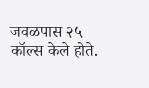जवळपास २५ कॉल्स केले होते.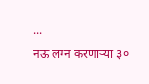...
नऊ लग्न करणाऱ्या ३०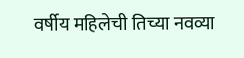वर्षीय महिलेची तिच्या नवव्या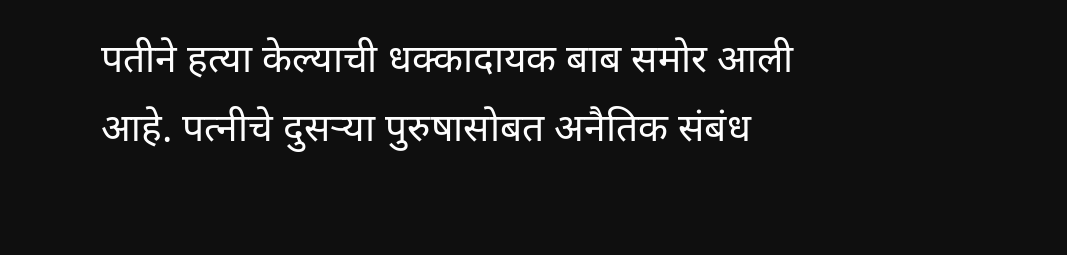पतीने हत्या केल्याची धक्कादायक बाब समोर आली आहे. पत्नीचे दुसऱ्या पुरुषासोबत अनैतिक संबंध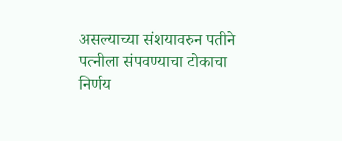असल्याच्या संशयावरुन पतीने पत्नीला संपवण्याचा टोकाचा निर्णय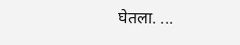घेतला. ...